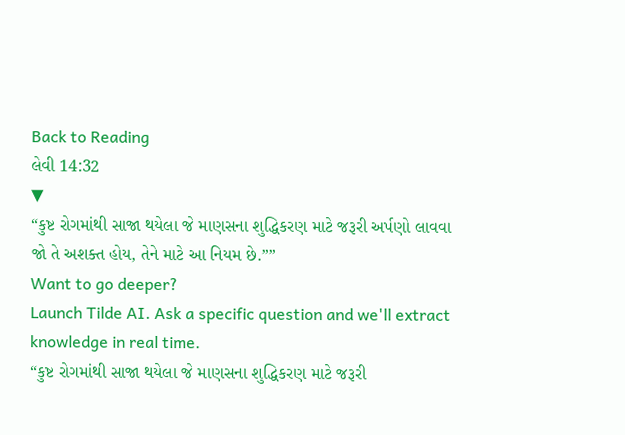Back to Reading
લેવી 14:32
▼
“કુષ્ટ રોગમાંથી સાજા થયેલા જે માણસના શુદ્ધિકરણ માટે જરૂરી અર્પણો લાવવા જો તે અશક્ત હોય, તેને માટે આ નિયમ છે.””
Want to go deeper?
Launch Tilde AI. Ask a specific question and we'll extract knowledge in real time.
“કુષ્ટ રોગમાંથી સાજા થયેલા જે માણસના શુદ્ધિકરણ માટે જરૂરી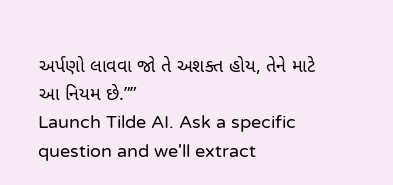અર્પણો લાવવા જો તે અશક્ત હોય, તેને માટે આ નિયમ છે.””
Launch Tilde AI. Ask a specific question and we'll extract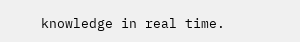knowledge in real time.